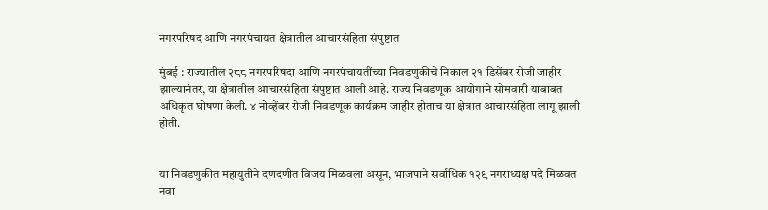नगरपरिषद आणि नगरपंचायत क्षेत्रातील आचारसंहिता संपुष्टात

मुंबई : राज्यातील २८८ नगरपरिषदा आणि नगरपंचायतींच्या निवडणुकीचे निकाल २१ डिसेंबर रोजी जाहीर झाल्यानंतर, या क्षेत्रातील आचारसंहिता संपुष्टात आली आहे. राज्य निवडणूक आयोगाने सोमवारी याबाबत अधिकृत घोषणा केली. ४ नोव्हेंबर रोजी निवडणूक कार्यक्रम जाहीर होताच या क्षेत्रात आचारसंहिता लागू झाली होती.


या निवडणुकीत महायुतीने दणदणीत विजय मिळवला असून, भाजपाने सर्वाधिक १२९ नगराध्यक्ष पदे मिळवत नवा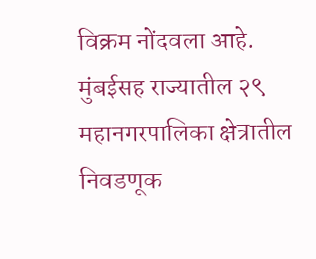विक्रम नोंदवला आहे. मुंबईसह राज्यातील २९ महानगरपालिका क्षेत्रातील निवडणूक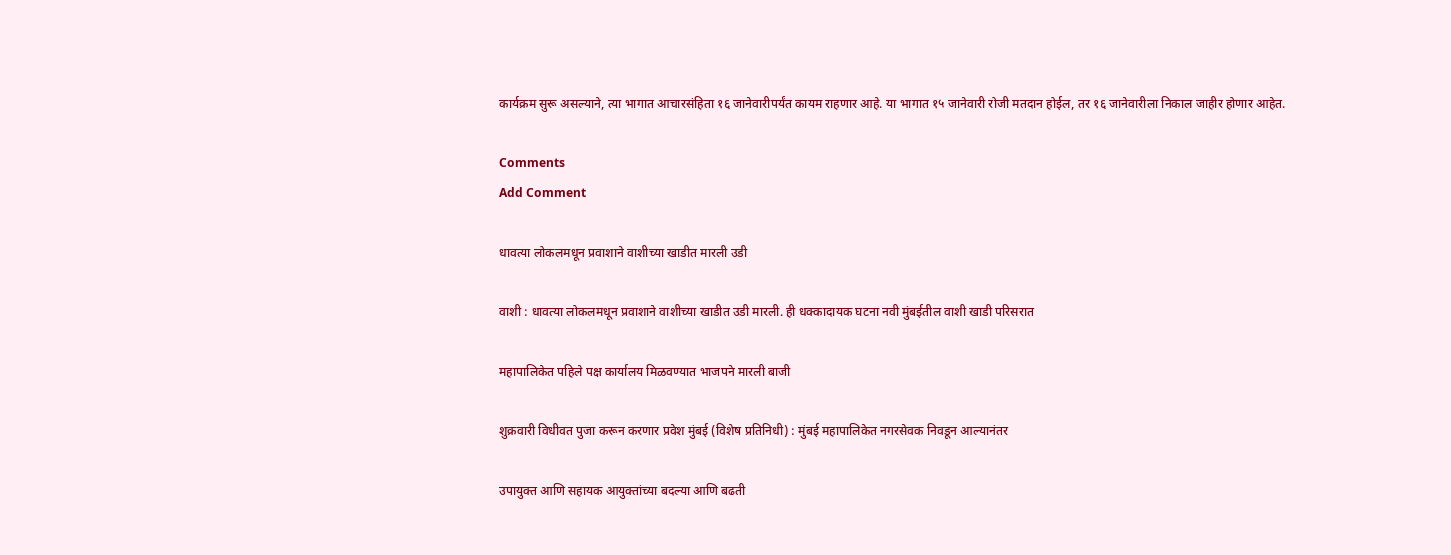कार्यक्रम सुरू असल्याने, त्या भागात आचारसंहिता १६ जानेवारीपर्यंत कायम राहणार आहे. या भागात १५ जानेवारी रोजी मतदान होईल, तर १६ जानेवारीला निकाल जाहीर होणार आहेत.

Comments
Add Comment

धावत्या लोकलमधून प्रवाशाने वाशीच्या खाडीत मारली उडी

वाशी : धावत्या लोकलमधून प्रवाशाने वाशीच्या खाडीत उडी मारली. ही धक्कादायक घटना नवी मुंबईतील वाशी खाडी परिसरात

महापालिकेत पहिले पक्ष कार्यालय मिळवण्यात भाजपने मारली बाजी

शुक्रवारी विधीवत पुजा करून करणार प्रवेश मुंबई (विशेष प्रतिनिधी) : मुंबई महापालिकेत नगरसेवक निवडून आल्यानंतर

उपायुक्त आणि सहायक आयुक्तांच्या बदल्या आणि बढती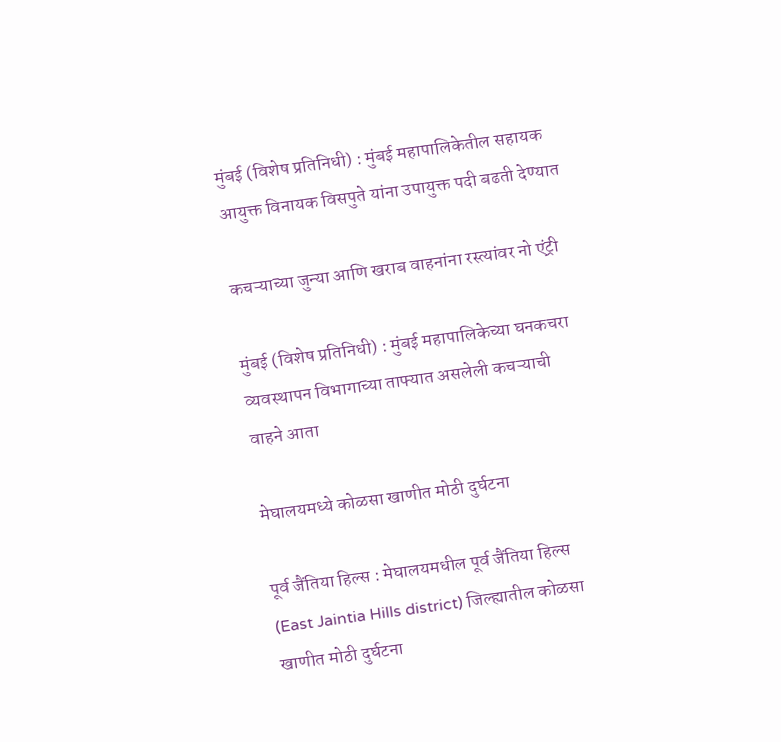मुंबई (विशेष प्रतिनिधी) : मुंबई महापालिकेतील सहायक आयुक्त विनायक विसपुते यांना उपायुक्त पदी बढती देण्यात

कचऱ्याच्या जुन्या आणि खराब वाहनांना रस्त्यांवर नो एंट्री

मुंबई (विशेष प्रतिनिधी) : मुंबई महापालिकेच्या घनकचरा व्यवस्थापन विभागाच्या ताफ्यात असलेली कचऱ्याची वाहने आता

मेघालयमध्ये कोळसा खाणीत मोठी दुर्घटना

पूर्व जैंतिया हिल्स : मेघालयमधील पूर्व जैंतिया हिल्स (East Jaintia Hills district) जिल्ह्यातील कोळसा खाणीत मोठी दुर्घटना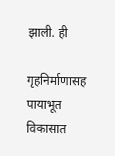झाली. ही

गृहनिर्माणासह पायाभूत विकासात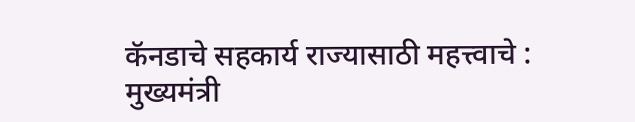कॅनडाचे सहकार्य राज्यासाठी महत्त्वाचे : मुख्यमंत्री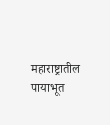महाराष्ट्रातील पायाभूत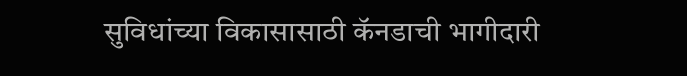सुविधांच्या विकासासाठी कॅनडाची भागीदारी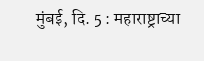मुंबई, दि. 5 : महाराष्ट्राच्या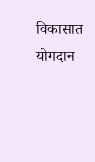विकासात योगदान